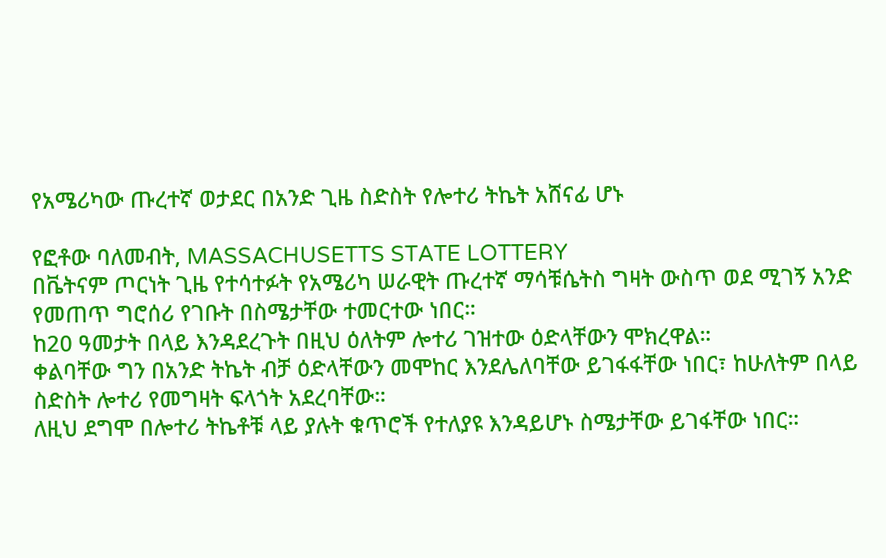የአሜሪካው ጡረተኛ ወታደር በአንድ ጊዜ ስድስት የሎተሪ ትኬት አሸናፊ ሆኑ

የፎቶው ባለመብት, MASSACHUSETTS STATE LOTTERY
በቬትናም ጦርነት ጊዜ የተሳተፉት የአሜሪካ ሠራዊት ጡረተኛ ማሳቹሴትስ ግዛት ውስጥ ወደ ሚገኝ አንድ የመጠጥ ግሮሰሪ የገቡት በስሜታቸው ተመርተው ነበር።
ከ20 ዓመታት በላይ እንዳደረጉት በዚህ ዕለትም ሎተሪ ገዝተው ዕድላቸውን ሞክረዋል።
ቀልባቸው ግን በአንድ ትኬት ብቻ ዕድላቸውን መሞከር እንደሌለባቸው ይገፋፋቸው ነበር፣ ከሁለትም በላይ ስድስት ሎተሪ የመግዛት ፍላጎት አደረባቸው።
ለዚህ ደግሞ በሎተሪ ትኬቶቹ ላይ ያሉት ቁጥሮች የተለያዩ እንዳይሆኑ ስሜታቸው ይገፋቸው ነበር።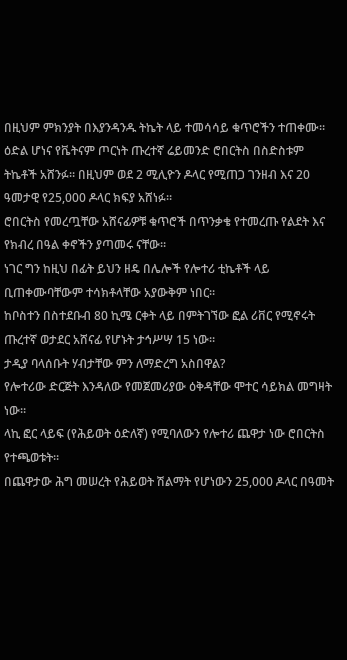በዚህም ምክንያት በእያንዳንዱ ትኬት ላይ ተመሳሳይ ቁጥሮችን ተጠቀሙ።
ዕድል ሆነና የቬትናም ጦርነት ጡረተኛ ሬይመንድ ሮበርትስ በስድስቱም ትኬቶች አሸንፉ። በዚህም ወደ 2 ሚሊዮን ዶላር የሚጠጋ ገንዘብ እና 20 ዓመታዊ የ25,000 ዶላር ክፍያ አሸነፉ።
ሮበርትስ የመረጧቸው አሸናፊዎቹ ቁጥሮች በጥንቃቄ የተመረጡ የልደት እና የክብረ በዓል ቀኖችን ያጣመሩ ናቸው።
ነገር ግን ከዚህ በፊት ይህን ዘዴ በሌሎች የሎተሪ ቲኬቶች ላይ ቢጠቀሙባቸውም ተሳክቶላቸው አያውቅም ነበር።
ከቦስተን በስተደቡብ 80 ኪሜ ርቀት ላይ በምትገኘው ፎል ሪቨር የሚኖሩት ጡረተኛ ወታደር አሸናፊ የሆኑት ታኅሥሣ 15 ነው።
ታዲያ ባላሰቡት ሃብታቸው ምን ለማድረግ አስበዋል?
የሎተሪው ድርጅት እንዳለው የመጀመሪያው ዕቅዳቸው ሞተር ሳይክል መግዛት ነው።
ላኪ ፎር ላይፍ (የሕይወት ዕድለኛ) የሚባለውን የሎተሪ ጨዋታ ነው ሮበርትስ የተጫወቱት።
በጨዋታው ሕግ መሠረት የሕይወት ሽልማት የሆነውን 25,000 ዶላር በዓመት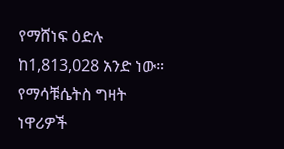የማሸነፍ ዕድሉ ከ1,813,028 አንድ ነው።
የማሳቹሴትስ ግዛት ነዋሪዎች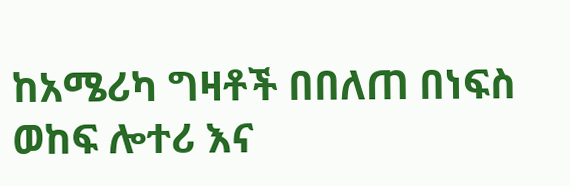ከአሜሪካ ግዛቶች በበለጠ በነፍስ ወከፍ ሎተሪ እና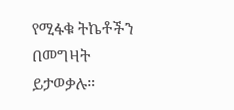የሚፋቁ ትኬቶችን በመግዛት ይታወቃሉ።